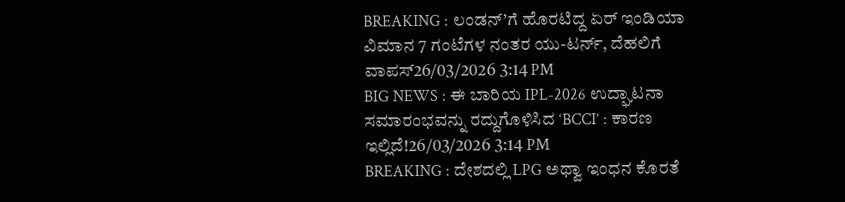BREAKING : ಲಂಡನ್’ಗೆ ಹೊರಟಿದ್ದ ಏರ್ ಇಂಡಿಯಾ ವಿಮಾನ 7 ಗಂಟೆಗಳ ನಂತರ ಯು-ಟರ್ನ್, ದೆಹಲಿಗೆ ವಾಪಸ್26/03/2026 3:14 PM
BIG NEWS : ಈ ಬಾರಿಯ IPL-2026 ಉದ್ಘಾಟನಾ ಸಮಾರಂಭವನ್ನು ರದ್ದುಗೊಳಿಸಿದ ‘BCCI’ : ಕಾರಣ ಇಲ್ಲಿದೆ!26/03/2026 3:14 PM
BREAKING : ದೇಶದಲ್ಲಿ LPG ಅಥ್ವಾ ಇಂಧನ ಕೊರತೆ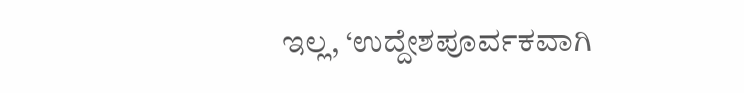ಇಲ್ಲ, ‘ಉದ್ದೇಶಪೂರ್ವಕವಾಗಿ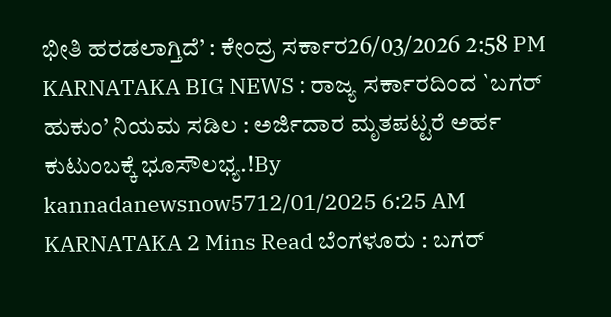ಭೀತಿ ಹರಡಲಾಗ್ತಿದೆ’ : ಕೇಂದ್ರ ಸರ್ಕಾರ26/03/2026 2:58 PM
KARNATAKA BIG NEWS : ರಾಜ್ಯ ಸರ್ಕಾರದಿಂದ `ಬಗರ್ ಹುಕುಂ’ ನಿಯಮ ಸಡಿಲ : ಅರ್ಜಿದಾರ ಮೃತಪಟ್ಟರೆ ಅರ್ಹ ಕುಟುಂಬಕ್ಕೆ ಭೂಸೌಲಭ್ಯ.!By kannadanewsnow5712/01/2025 6:25 AM KARNATAKA 2 Mins Read ಬೆಂಗಳೂರು : ಬಗರ್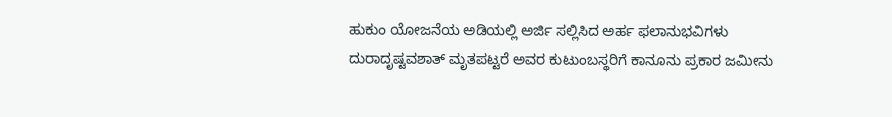ಹುಕುಂ ಯೋಜನೆಯ ಅಡಿಯಲ್ಲಿ ಅರ್ಜಿ ಸಲ್ಲಿಸಿದ ಅರ್ಹ ಫಲಾನುಭವಿಗಳು ದುರಾದೃಷ್ಟವಶಾತ್ ಮೃತಪಟ್ಟರೆ ಅವರ ಕುಟುಂಬಸ್ಥರಿಗೆ ಕಾನೂನು ಪ್ರಕಾರ ಜಮೀನು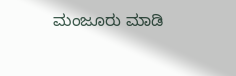ಮಂಜೂರು ಮಾಡಿ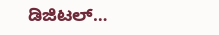ಡಿಜಿಟಲ್…